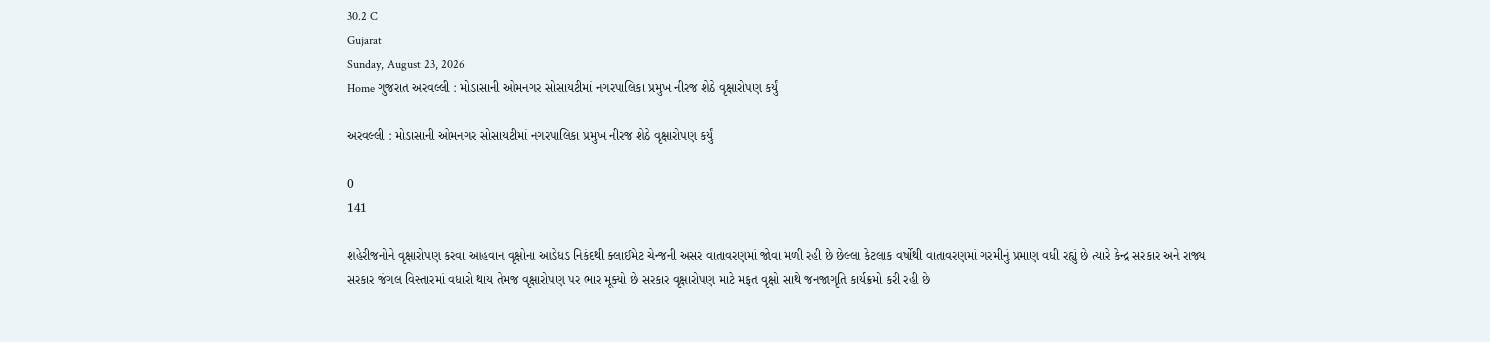30.2 C
Gujarat
Sunday, August 23, 2026
Home ગુજરાત અરવલ્લી : મોડાસાની ઓમનગર સોસાયટીમાં નગરપાલિકા પ્રમુખ નીરજ શેઠે વૃક્ષારોપણ કર્યું

અરવલ્લી : મોડાસાની ઓમનગર સોસાયટીમાં નગરપાલિકા પ્રમુખ નીરજ શેઠે વૃક્ષારોપણ કર્યું

0
141

શહેરીજનોને વૃક્ષારોપણ કરવા આહવાન વૃક્ષોના આડેધડ નિકંદથી ક્લાઈમેટ ચેન્જની અસર વાતાવરણમાં જોવા મળી રહી છે છેલ્લા કેટલાક વર્ષોથી વાતાવરણમાં ગરમીનું પ્રમાણ વધી રહ્યું છે ત્યારે કેન્દ્ર સરકાર અને રાજ્ય સરકાર જંગલ વિસ્તારમાં વધારો થાય તેમજ વૃક્ષારોપણ પર ભાર મૂક્યો છે સરકાર વૃક્ષારોપણ માટે મફત વૃક્ષો સાથે જનજાગૃતિ કાર્યક્રમો કરી રહી છે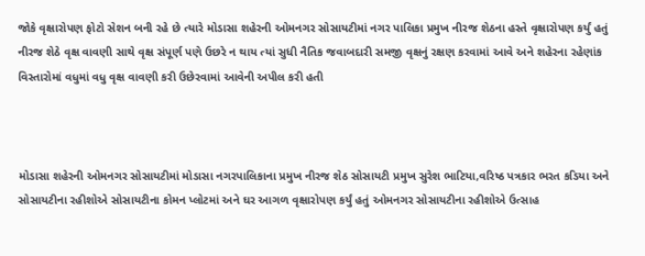જોકે વૃક્ષારોપણ ફોટો સેશન બની રહે છે ત્યારે મોડાસા શહેરની ઓમનગર સોસાયટીમાં નગર પાલિકા પ્રમુખ નીરજ શેઠના હસ્તે વૃક્ષારોપણ કર્યું હતું નીરજ શેઠે વૃક્ષ વાવણી સાથે વૃક્ષ સંપૂર્ણ પણે ઉછરે ન થાય ત્યાં સુધી નૈતિક જવાબદારી સમજી વૃક્ષનું રક્ષણ કરવામાં આવે અને શહેરના રહેણાંક વિસ્તારોમાં વધુમાં વધુ વૃક્ષ વાવણી કરી ઉછેરવામાં આવેની અપીલ કરી હતી



મોડાસા શહેરની ઓમનગર સોસાયટીમાં મોડાસા નગરપાલિકાના પ્રમુખ નીરજ શેઠ સોસાયટી પ્રમુખ સુરેશ ભાટિયા,વરિષ્ઠ પત્રકાર ભરત કડિયા અને સોસાયટીના રહીશોએ સોસાયટીના કોમન પ્લોટમાં અને ઘર આગળ વૃક્ષારોપણ કર્યું હતું ઓમનગર સોસાયટીના રહીશોએ ઉત્સાહ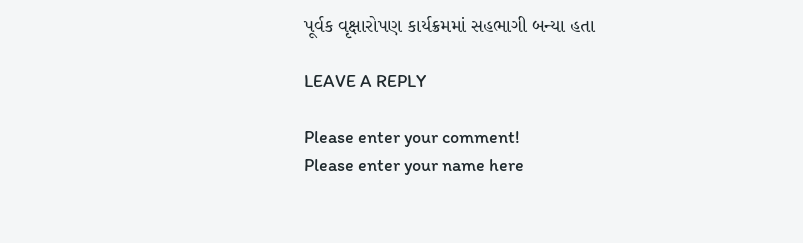પૂર્વક વૃક્ષારોપણ કાર્યક્રમમાં સહભાગી બન્યા હતા

LEAVE A REPLY

Please enter your comment!
Please enter your name here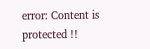error: Content is protected !!